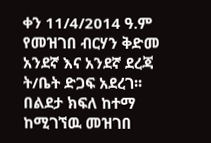ቀን 11/4/2014 ዓ.ም
የመዝገበ ብርሃን ቅድመ አንደኛ እና አንደኛ ደረጃ ት/ቤት ድጋፍ አደረገ፡፡
በልደታ ክፍለ ከተማ ከሚገኘዉ መዝገበ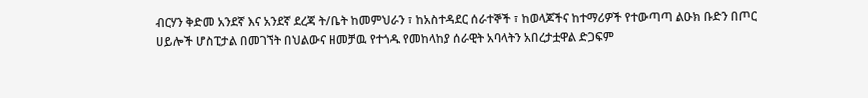ብርሃን ቅድመ አንደኛ እና አንደኛ ደረጃ ት/ቤት ከመምህራን ፣ ከአስተዳደር ሰራተኞች ፣ ከወላጆችና ከተማሪዎች የተውጣጣ ልዑክ ቡድን በጦር ሀይሎች ሆስፒታል በመገኘት በህልውና ዘመቻዉ የተጎዱ የመከላከያ ሰራዊት አባላትን አበረታቷዋል ድጋፍም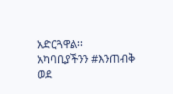አድርጓዋል፡፡
አካባቢያችንን #እንጠብቅ
ወደ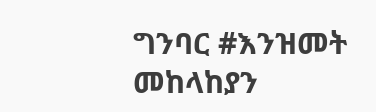ግንባር #እንዝመት
መከላከያን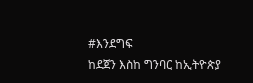#እንደግፍ
ከደጀን እስከ ግንባር ከኢትዮጵያ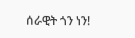ሰራዊት ጎን ነን!